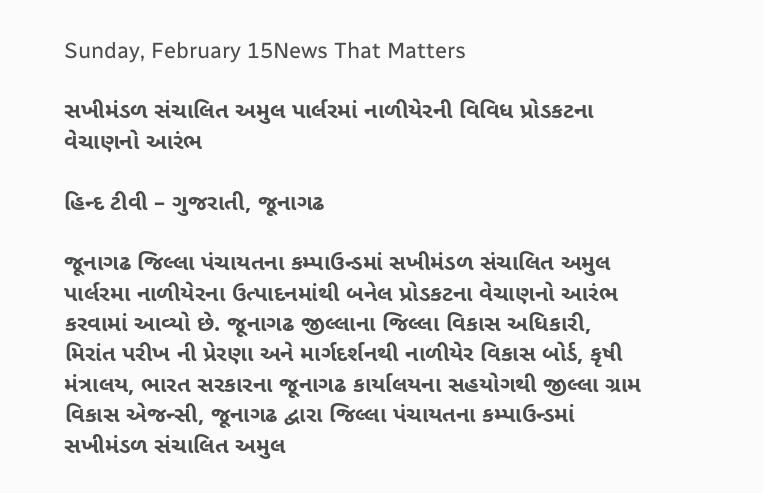Sunday, February 15News That Matters

સખીમંડળ સંચાલિત અમુલ પાર્લરમાં નાળીયેરની વિવિધ પ્રોડકટના વેચાણનો આરંભ

હિન્દ ટીવી – ગુજરાતી, જૂનાગઢ

જૂનાગઢ જિલ્લા પંચાયતના કમ્પાઉન્ડમાં સખીમંડળ સંચાલિત અમુલ પાર્લરમા નાળીયેરના ઉત્પાદનમાંથી બનેલ પ્રોડકટના વેચાણનો આરંભ કરવામાં આવ્યો છે. જૂનાગઢ જીલ્લાના જિલ્લા વિકાસ અધિકારી, મિરાંત પરીખ ની પ્રેરણા અને માર્ગદર્શનથી નાળીયેર વિકાસ બોર્ડ, કૃષી મંત્રાલય, ભારત સરકારના જૂનાગઢ કાર્યાલયના સહયોગથી જીલ્લા ગ્રામ વિકાસ એજન્સી, જૂનાગઢ દ્વારા જિલ્લા પંચાયતના કમ્પાઉન્ડમાં સખીમંડળ સંચાલિત અમુલ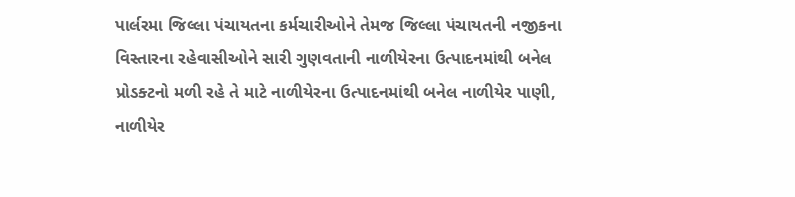પાર્લરમા જિલ્લા પંચાયતના કર્મચારીઓને તેમજ જિલ્લા પંચાયતની નજીકના વિસ્તારના રહેવાસીઓને સારી ગુણવતાની નાળીયેરના ઉત્પાદનમાંથી બનેલ પ્રોડક્ટનો મળી રહે તે માટે નાળીયેરના ઉત્પાદનમાંથી બનેલ નાળીયેર પાણી, નાળીયેર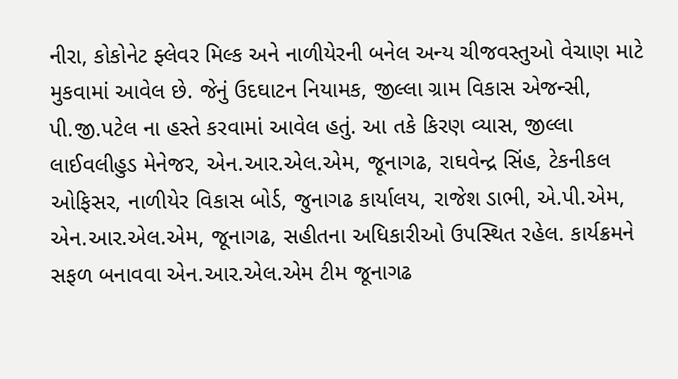નીરા, કોકોનેટ ફ્લેવર મિલ્ક અને નાળીયેરની બનેલ અન્ય ચીજવસ્તુઓ વેચાણ માટે મુકવામાં આવેલ છે. જેનું ઉદઘાટન નિયામક, જીલ્લા ગ્રામ વિકાસ એજન્સી, પી.જી.પટેલ ના હસ્તે કરવામાં આવેલ હતું. આ તકે કિરણ વ્યાસ, જીલ્લા લાઈવલીહુડ મેનેજર, એન.આર.એલ.એમ, જૂનાગઢ, રાઘવેન્દ્ર સિંહ, ટેકનીકલ ઓફિસર, નાળીયેર વિકાસ બોર્ડ, જુનાગઢ કાર્યાલય, રાજેશ ડાભી, એ.પી.એમ, એન.આર.એલ.એમ, જૂનાગઢ, સહીતના અધિકારીઓ ઉપસ્થિત રહેલ. કાર્યક્રમને સફળ બનાવવા એન.આર.એલ.એમ ટીમ જૂનાગઢ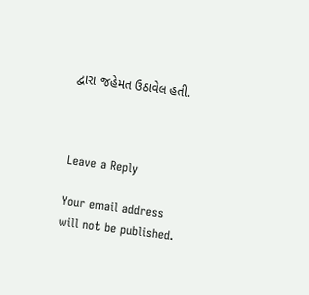દ્વારા જહેમત ઉઠાવેલ હતી.



Leave a Reply

Your email address will not be published.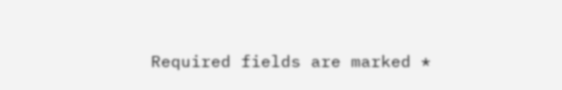Required fields are marked *